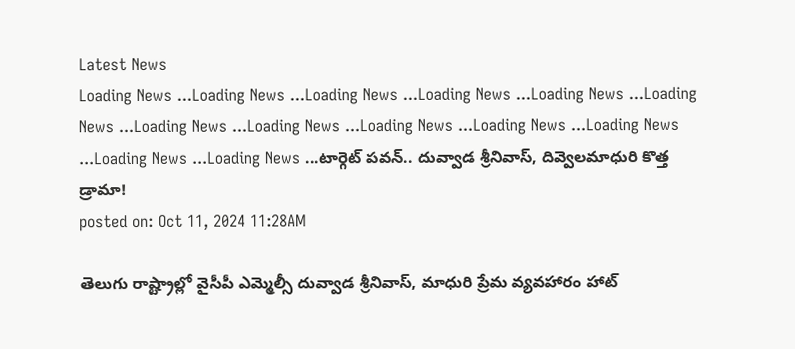Latest News
Loading News ...Loading News ...Loading News ...Loading News ...Loading News ...Loading News ...Loading News ...Loading News ...Loading News ...Loading News ...Loading News ...Loading News ...Loading News ...టార్గెట్ పవన్.. దువ్వాడ శ్రీనివాస్, దివ్వెలమాధురి కొత్త డ్రామా!
posted on: Oct 11, 2024 11:28AM

తెలుగు రాష్ట్రాల్లో వైసీపీ ఎమ్మెల్సీ దువ్వాడ శ్రీనివాస్, మాధురి ప్రేమ వ్యవహారం హాట్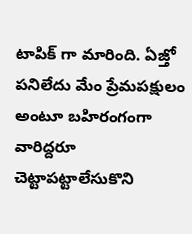టాపిక్ గా మారింది. ఏజ్తో పనిలేదు మేం ప్రేమపక్షులం అంటూ బహిరంగంగా వారిద్దరూ చెట్టాపట్టాలేసుకొని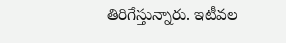తిరిగేస్తున్నారు. ఇటీవల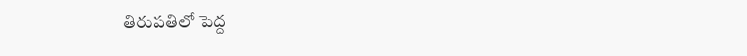తిరుపతిలో పెద్ద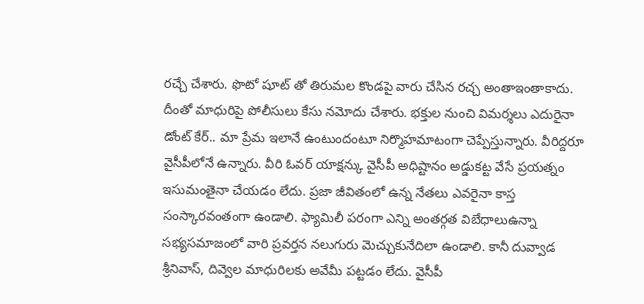రచ్చే చేశారు. ఫొటో షూట్ తో తిరుమల కొండపై వారు చేసిన రచ్చ అంతాఇంతాకాదు. దీంతో మాధురిపై పోలీసులు కేసు నమోదు చేశారు. భక్తుల నుంచి విమర్శలు ఎదురైనా డోంట్ కేర్.. మా ప్రేమ ఇలానే ఉంటుందంటూ నిర్మొహమాటంగా చెప్పేస్తున్నారు. వీరిద్దరూ వైసీపీలోనే ఉన్నారు. వీరి ఓవర్ యాక్షన్కు వైసీపీ అధిష్టానం అడ్డుకట్ట వేసే ప్రయత్నం ఇసుమంతైనా చేయడం లేదు. ప్రజా జీవితంలో ఉన్న నేతలు ఎవరైనా కాస్త సంస్కారవంతంగా ఉండాలి. ఫ్యామిలీ పరంగా ఎన్ని అంతర్గత విబేధాలుఉన్నా సభ్యసమాజంలో వారి ప్రవర్తన నలుగురు మెచ్చుకునేదిలా ఉండాలి. కానీ దువ్వాడ శ్రీనివాస్, దివ్వెల మాధురిలకు అవేమీ పట్టడం లేదు. వైసీపీ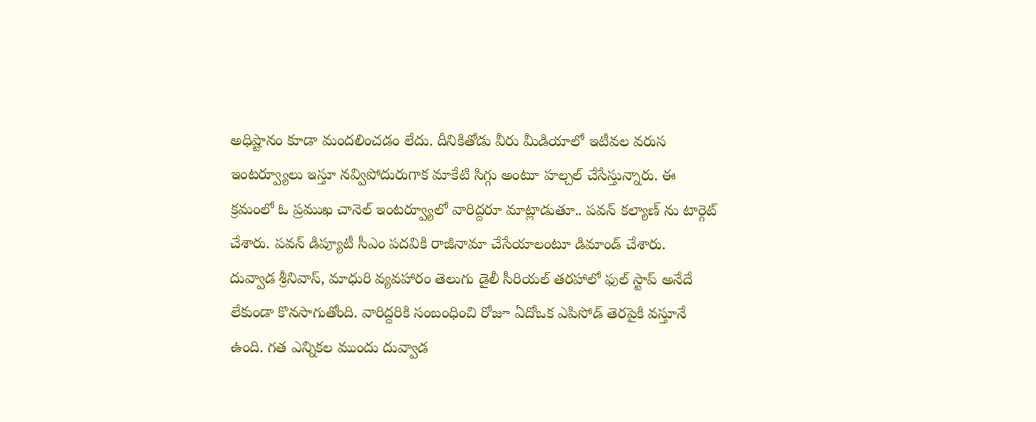అధిష్టానం కూడా మందలించడం లేదు. దీనికితోడు వీరు మీడియాలో ఇటీవల వరుస ఇంటర్వ్యూలు ఇస్తూ నవ్విపోదురుగాక మాకేటి సిగ్గు అంటూ హల్చల్ చేసేస్తున్నారు. ఈ క్రమంలో ఓ ప్రముఖ చానెల్ ఇంటర్వ్యూలో వారిద్దరూ మాట్లాడుతూ.. పవన్ కల్యాణ్ ను టార్గెట్ చేశారు. పవన్ డిప్యూటీ సీఎం పదవికి రాజీనామా చేసేయాలంటూ డిమాండ్ చేశారు.
దువ్వాడ శ్రీనివాస్, మాధురి వ్యవహారం తెలుగు డైలీ సీరియల్ తరహాలో ఫుల్ స్టాప్ అనేదే లేకుండా కొనసాగుతోంది. వారిద్దరికి సంబంధించి రోజూ ఏదోఒక ఎపిసోడ్ తెరపైకి వస్తూనే ఉంది. గత ఎన్నికల ముందు దువ్వాడ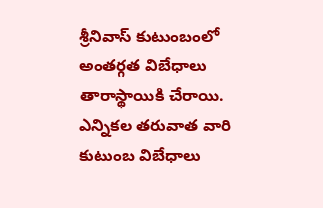శ్రీనివాస్ కుటుంబంలో అంతర్గత విబేధాలు తారాస్థాయికి చేరాయి. ఎన్నికల తరువాత వారి కుటుంబ విబేధాలు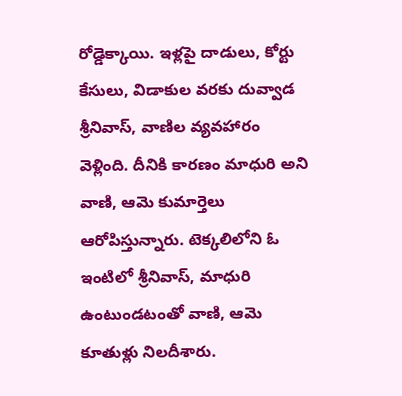రోడ్డెక్కాయి. ఇళ్లపై దాడులు, కోర్టు కేసులు, విడాకుల వరకు దువ్వాడ శ్రీనివాస్, వాణిల వ్యవహారం వెళ్లింది. దీనికి కారణం మాధురి అని వాణి, ఆమె కుమార్తెలు ఆరోపిస్తున్నారు. టెక్కలిలోని ఓ ఇంటిలో శ్రీనివాస్, మాధురి ఉంటుండటంతో వాణి, ఆమె కూతుళ్లు నిలదీశారు.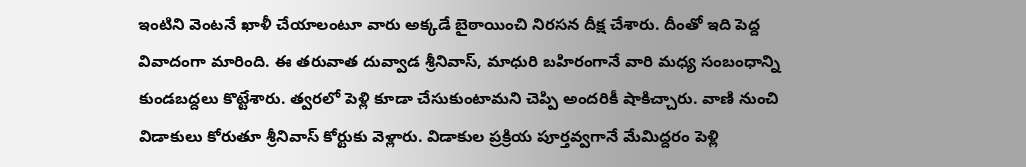ఇంటిని వెంటనే ఖాళీ చేయాలంటూ వారు అక్కడే బైఠాయించి నిరసన దీక్ష చేశారు. దీంతో ఇది పెద్ద వివాదంగా మారింది. ఈ తరువాత దువ్వాడ శ్రీనివాస్, మాధురి బహిరంగానే వారి మధ్య సంబంధాన్ని కుండబద్దలు కొట్టేశారు. త్వరలో పెళ్లి కూడా చేసుకుంటామని చెప్పి అందరికీ షాకిచ్చారు. వాణి నుంచి విడాకులు కోరుతూ శ్రీనివాస్ కోర్టుకు వెళ్లారు. విడాకుల ప్రక్రియ పూర్తవ్వగానే మేమిద్దరం పెళ్లి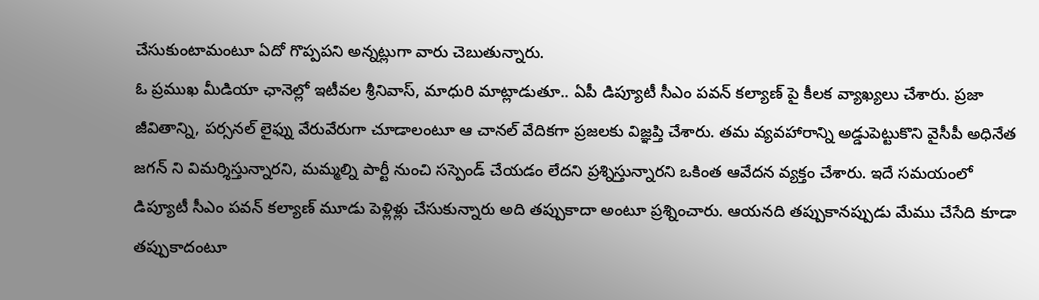చేసుకుంటామంటూ ఏదో గొప్పపని అన్నట్లుగా వారు చెబుతున్నారు.
ఓ ప్రముఖ మీడియా ఛానెల్లో ఇటీవల శ్రీనివాస్, మాధురి మాట్లాడుతూ.. ఏపీ డిప్యూటీ సీఎం పవన్ కల్యాణ్ పై కీలక వ్యాఖ్యలు చేశారు. ప్రజా జీవితాన్ని, పర్సనల్ లైఫ్ను వేరువేరుగా చూడాలంటూ ఆ చానల్ వేదికగా ప్రజలకు విజ్ఞప్తి చేశారు. తమ వ్యవహారాన్ని అడ్డుపెట్టుకొని వైసీపీ అధినేత జగన్ ని విమర్శిస్తున్నారని, మమ్మల్ని పార్టీ నుంచి సస్పెండ్ చేయడం లేదని ప్రశ్నిస్తున్నారని ఒకింత ఆవేదన వ్యక్తం చేశారు. ఇదే సమయంలో డిప్యూటీ సీఎం పవన్ కల్యాణ్ మూడు పెళ్లిళ్లు చేసుకున్నారు అది తప్పుకాదా అంటూ ప్రశ్నించారు. ఆయనది తప్పుకానప్పుడు మేము చేసేది కూడా తప్పుకాదంటూ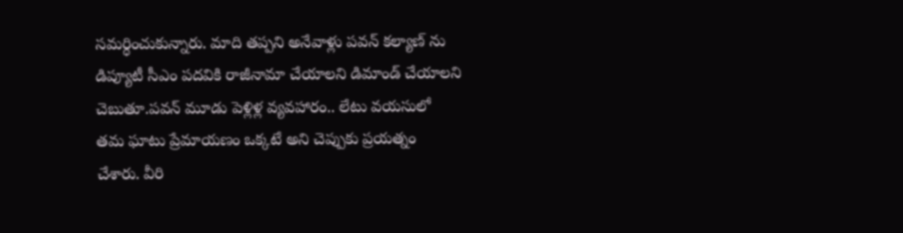సమర్ధించుకున్నారు. మాది తప్పని అనేవాళ్లు పవన్ కల్యాణ్ ను డిప్యూటీ సీఎం పదవికి రాజీనామా చేయాలని డిమాండ్ చేయాలని చెబుతూ.పవన్ మూడు పెళ్లిళ్ల వ్యవహారం.. లేటు వయసులో తమ ఘాటు ప్రేమాయణం ఒక్కటే అని చెప్పుకు ప్రయత్నం చేశారు. వీరి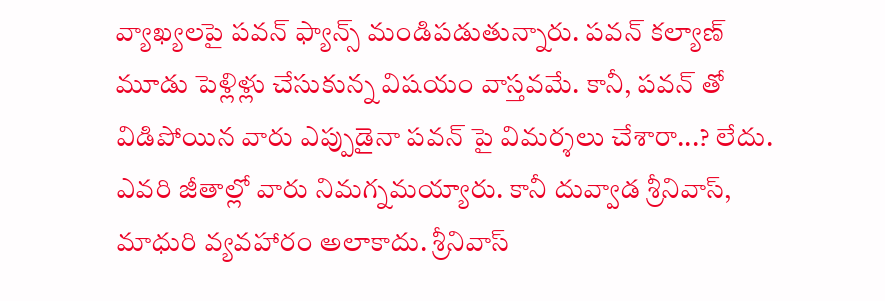వ్యాఖ్యలపై పవన్ ఫ్యాన్స్ మండిపడుతున్నారు. పవన్ కల్యాణ్ మూడు పెళ్లిళ్లు చేసుకున్న విషయం వాస్తవమే. కానీ, పవన్ తో విడిపోయిన వారు ఎప్పుడైనా పవన్ పై విమర్శలు చేశారా...? లేదు. ఎవరి జీతాల్లో వారు నిమగ్నమయ్యారు. కానీ దువ్వాడ శ్రీనివాస్, మాధురి వ్యవహారం అలాకాదు. శ్రీనివాస్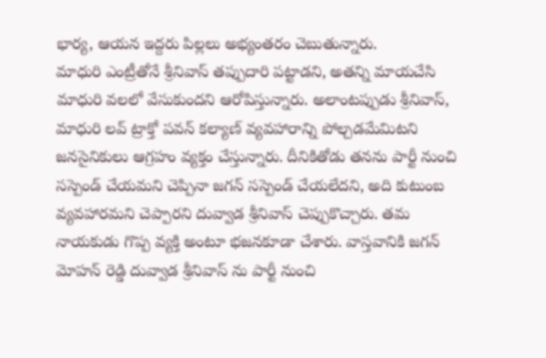భార్య, ఆయన ఇద్దరు పిల్లలు అభ్యంతరం చెబుతున్నారు.
మాధురి ఎంట్రీతోనే శ్రీనివాస్ తప్పుదారి పట్టాడని, అతన్ని మాయచేసి మాధురి వలలో వేసుకుందని ఆరోపిస్తున్నారు. అలాంటప్పుడు శ్రీనివాస్, మాధురి లవ్ ట్రాక్తో పవన్ కల్యాణ్ వ్యవహారాన్ని పోల్చడమేమిటని జనసైనికులు ఆగ్రహం వ్యక్తం చేస్తున్నారు. దీనికితోడు తనను పార్టీ నుంచి సస్పెండ్ చేయమని చెప్పినా జగన్ సస్పెండ్ చేయలేదని, అది కుటుంబ వ్యవహారమని చెప్పారని దువ్వాడ శ్రీనివాస్ చెప్పుకొచ్చారు. తమ నాయకుడు గొప్ప వ్యక్తి అంటూ భజనకూడా చేశారు. వాస్తవానికి జగన్ మోహన్ రెడ్డి దువ్వాడ శ్రీనివాస్ ను పార్టీ నుంచి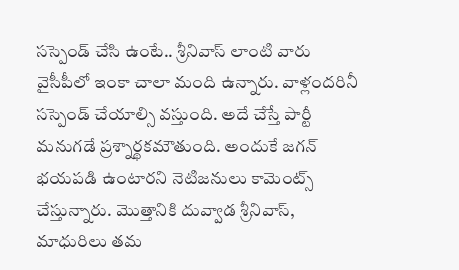సస్పెండ్ చేసి ఉంటే.. శ్రీనివాస్ లాంటి వారు వైసీపీలో ఇంకా చాలా మంది ఉన్నారు. వాళ్లందరినీ సస్పెండ్ చేయాల్సి వస్తుంది. అదే చేస్తే పార్టీ మనుగడే ప్రశ్నార్థకమౌతుంది. అందుకే జగన్ భయపడి ఉంటారని నెటిజనులు కామెంట్స్ చేస్తున్నారు. మొత్తానికి దువ్వాడ శ్రీనివాస్, మాధురిలు తమ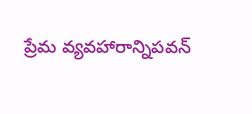ప్రేమ వ్యవహారాన్నిపవన్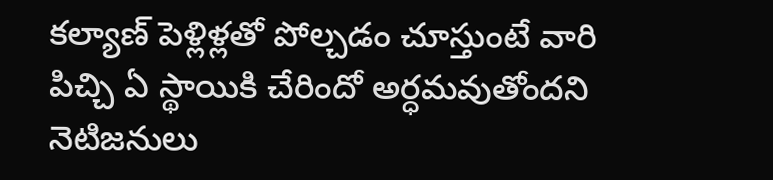కల్యాణ్ పెళ్లిళ్లతో పోల్చడం చూస్తుంటే వారి పిచ్చి ఏ స్థాయికి చేరిందో అర్ధమవుతోందని నెటిజనులు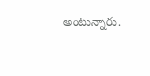అంటున్నారు.